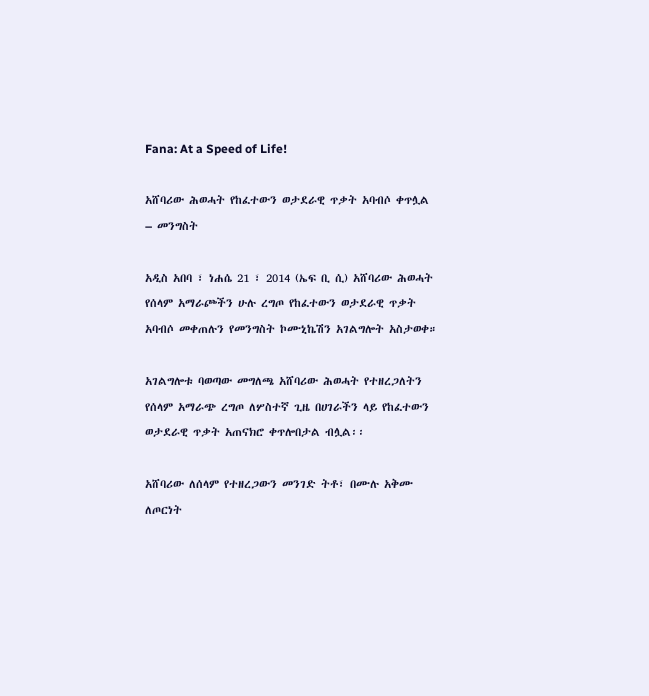Fana: At a Speed of Life!

አሸባሪው ሕወሓት የከፈተውን ወታደራዊ ጥቃት አባብሶ ቀጥሏል – መንግስት

አዲስ አበባ ፣ ነሐሴ 21 ፣ 2014 (ኤፍ ቢ ሲ) አሸባሪው ሕወሓት የሰላም አማራጮችን ሁሉ ረግጦ የከፈተውን ወታደራዊ ጥቃት አባብሶ መቀጠሉን የመንግስት ኮሙኒኬሽን አገልግሎት አስታወቀ።

አገልግሎቱ ባወጣው መግለጫ አሸባሪው ሕወሓት የተዘረጋለትን የሰላም አማራጭ ረግጦ ለሦስተኛ ጊዜ በሀገራችን ላይ የከፈተውን ወታደራዊ ጥቃት አጠናክሮ ቀጥሎበታል ብሏል፡፡

አሸባሪው ለሰላም የተዘረጋውን መንገድ ትቶ፣ በሙሉ አቅሙ ለጦርነት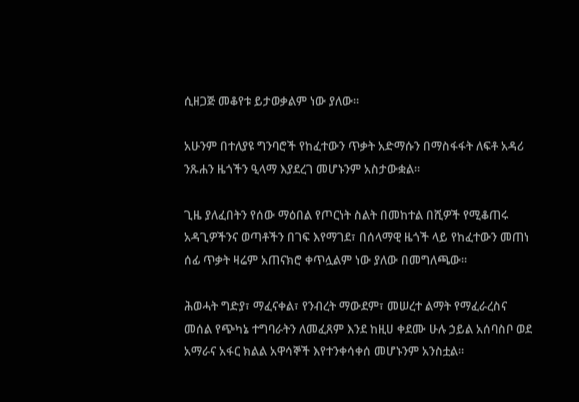ሲዘጋጅ መቆየቱ ይታወቃልም ነው ያለው።

አሁንም በተለያዩ ግንባሮች የከፈተውን ጥቃት አድማሱን በማስፋፋት ለፍቶ አዳሪ ንጹሐን ዜጎችን ዒላማ እያደረገ መሆኑንም አስታውቋል።

ጊዜ ያለፈበትን የሰው ማዕበል የጦርነት ስልት በመከተል በሺዎች የሚቆጠሩ አዳጊዎችንና ወጣቶችን በገፍ እየማገደ፣ በሰላማዊ ዜጎች ላይ የከፈተውን መጠነ ሰፊ ጥቃት ዛሬም አጠናክሮ ቀጥሏልም ነው ያለው በመግለጫው፡፡

ሕወሓት ግድያ፣ ማፈናቀል፣ የንብረት ማውደም፣ መሠረተ ልማት የማፈራረስና መሰል የጭካኔ ተግባራትን ለመፈጸም እንደ ከዚሀ ቀደሙ ሁሉ ኃይል አሰባስቦ ወደ አማራና አፋር ክልል አዋሳኞች እየተንቀሳቀሰ መሆኑንም አንስቷል።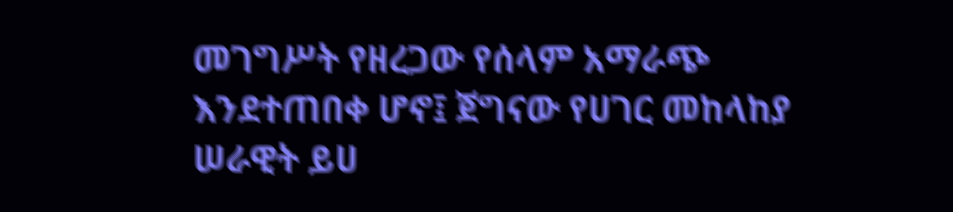መገግሥት የዘረጋው የሰላም አማራጭ እንደተጠበቀ ሆኖ፤ ጀግናው የሀገር መከላከያ ሠራዊት ይሀ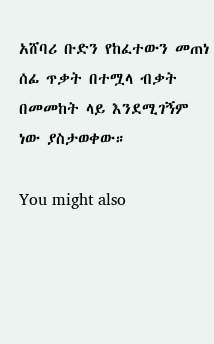አሸባሪ ቡድን የከፈተውን መጠነ ሰፊ ጥቃት በተሟላ ብቃት በመመከት ላይ እንደሚገኝም ነው ያስታወቀው።

You might also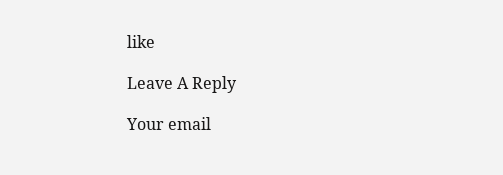like

Leave A Reply

Your email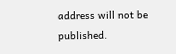address will not be published.